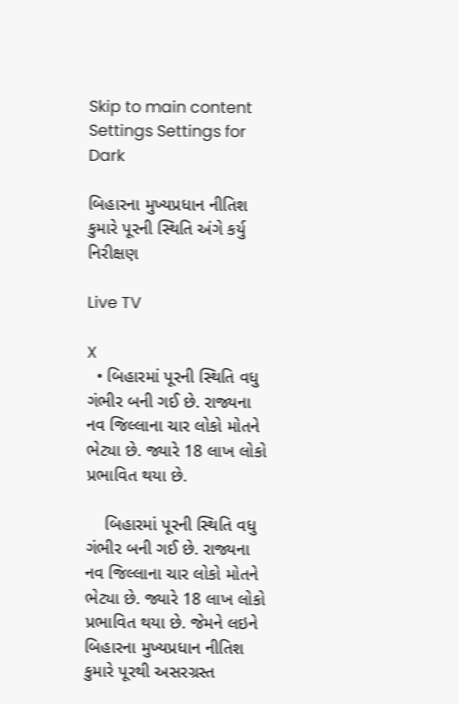Skip to main content
Settings Settings for Dark

બિહારના મુખ્યપ્રધાન નીતિશ કુમારે પૂરની સ્થિતિ અંગે કર્યુ નિરીક્ષણ

Live TV

X
  • બિહારમાં પૂરની સ્થિતિ વધુ ગંભીર બની ગઈ છે. રાજ્યના નવ જિલ્લાના ચાર લોકો મોતને ભેટ્યા છે. જ્યારે 18 લાખ લોકો પ્રભાવિત થયા છે.

    બિહારમાં પૂરની સ્થિતિ વધુ ગંભીર બની ગઈ છે. રાજ્યના નવ જિલ્લાના ચાર લોકો મોતને ભેટ્યા છે. જ્યારે 18 લાખ લોકો પ્રભાવિત થયા છે. જેમને લઇને બિહારના મુખ્યપ્રધાન નીતિશ કુમારે પૂરથી અસરગ્રસ્ત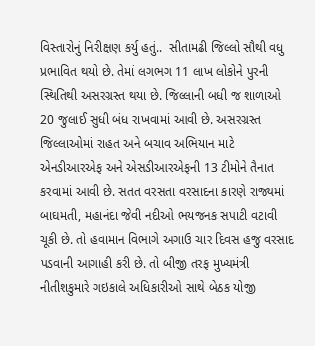વિસ્તારોનું નિરીક્ષણ કર્યુ હતું..  સીતામઢી જિલ્લો સૌથી વધુ પ્રભાવિત થયો છે. તેમાં લગભગ 11 લાખ લોકોને પુરની સ્થિતિથી અસરગ્રસ્ત થયા છે. જિલ્લાની બધી જ શાળાઓ 20 જુલાઈ સુધી બંધ રાખવામાં આવી છે. અસરગ્રસ્ત જિલ્લાઓમાં રાહત અને બચાવ અભિયાન માટે એનડીઆરએફ અને એસડીઆરએફની 13 ટીમોને તૈનાત કરવામાં આવી છે. સતત વરસતા વરસાદના કારણે રાજ્યમાં બાઘમતી, મહાનંદા જેવી નદીઓ ભયજનક સપાટી વટાવી ચૂકી છે. તો હવામાન વિભાગે અગાઉ ચાર દિવસ હજુ વરસાદ પડવાની આગાહી કરી છે. તો બીજી તરફ મુખ્યમંત્રી નીતીશકુમારે ગઇકાલે અધિકારીઓ સાથે બેઠક યોજી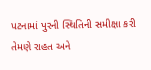પટનામાં પુરની સ્થિતિની સમીક્ષા કરી તેમણે રાહત અને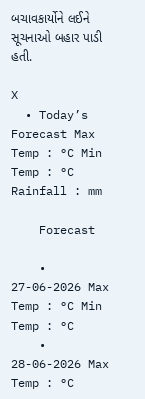બચાવકાર્યોને લઈને સૂચનાઓ બહાર પાડી હતી.

X
  • Today’s Forecast Max Temp : °C Min Temp : °C Rainfall : mm

    Forecast

    • 27-06-2026 Max Temp : °C Min Temp : °C
    • 28-06-2026 Max Temp : °C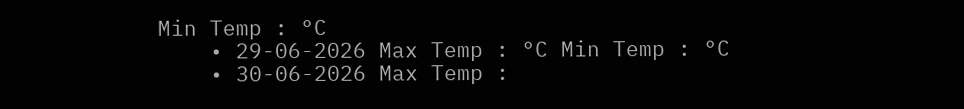Min Temp : °C
    • 29-06-2026 Max Temp : °C Min Temp : °C
    • 30-06-2026 Max Temp :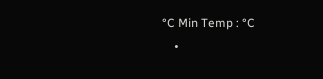°C Min Temp : °C
    •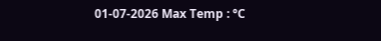01-07-2026 Max Temp : °C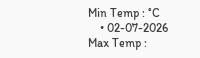Min Temp : °C
    • 02-07-2026 Max Temp :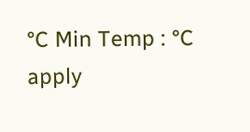°C Min Temp : °C
apply